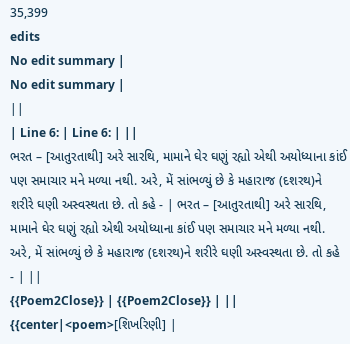35,399
edits
No edit summary |
No edit summary |
||
| Line 6: | Line 6: | ||
ભરત – [આતુરતાથી] અરે સારથિ, મામાને ઘેર ઘણું રહ્યો એથી અયોધ્યાના કાંઈ પણ સમાચાર મને મળ્યા નથી. અરે, મેં સાંભળ્યું છે કે મહારાજ (દશરથ)ને શરીરે ઘણી અસ્વસ્થતા છે. તો કહે - | ભરત – [આતુરતાથી] અરે સારથિ, મામાને ઘેર ઘણું રહ્યો એથી અયોધ્યાના કાંઈ પણ સમાચાર મને મળ્યા નથી. અરે, મેં સાંભળ્યું છે કે મહારાજ (દશરથ)ને શરીરે ઘણી અસ્વસ્થતા છે. તો કહે - | ||
{{Poem2Close}} | {{Poem2Close}} | ||
{{center|<poem>[શિખરિણી] |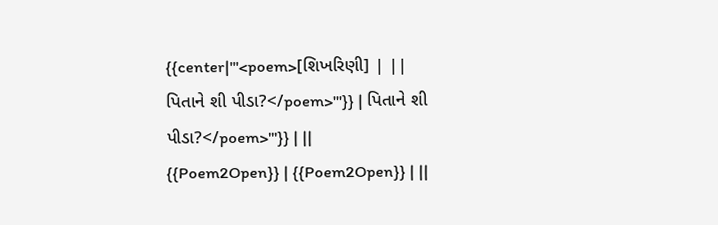{{center|'''<poem>[શિખરિણી] | ||
પિતાને શી પીડા?</poem>'''}} | પિતાને શી પીડા?</poem>'''}} | ||
{{Poem2Open}} | {{Poem2Open}} | ||